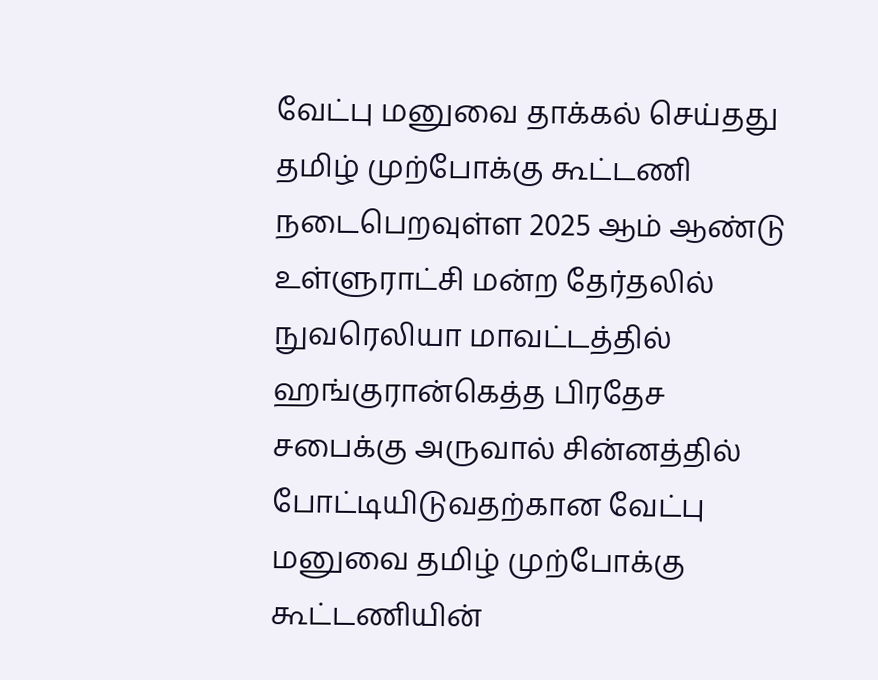வேட்பு மனுவை தாக்கல் செய்தது தமிழ் முற்போக்கு கூட்டணி
நடைபெறவுள்ள 2025 ஆம் ஆண்டு உள்ளுராட்சி மன்ற தேர்தலில் நுவரெலியா மாவட்டத்தில் ஹங்குரான்கெத்த பிரதேச சபைக்கு அருவால் சின்னத்தில் போட்டியிடுவதற்கான வேட்பு மனுவை தமிழ் முற்போக்கு கூட்டணியின்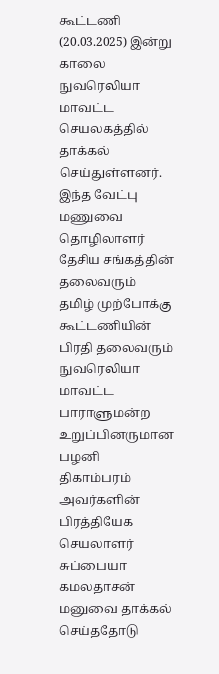கூட்டணி (20.03.2025) இன்று காலை நுவரெலியா மாவட்ட செயலகத்தில் தாக்கல் செய்துள்ளனர்.
இந்த வேட்பு மணுவை தொழிலாளர் தேசிய சங்கத்தின் தலைவரும் தமிழ் முற்போக்கு கூட்டணியின் பிரதி தலைவரும் நுவரெலியா மாவட்ட பாராளுமன்ற உறுப்பினருமான பழனி திகாம்பரம் அவர்களின் பிரத்தியேக செயலாளர் சுப்பையா கமலதாசன் மனுவை தாக்கல் செய்ததோடு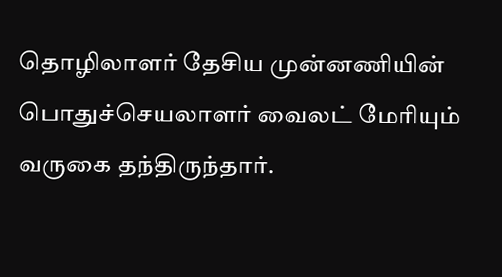தொழிலாளர் தேசிய முன்னணியின் பொதுச்செயலாளர் வைலட் மேரியும் வருகை தந்திருந்தார்.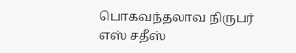பொகவந்தலாவ நிருபர் எஸ் சதீஸ்